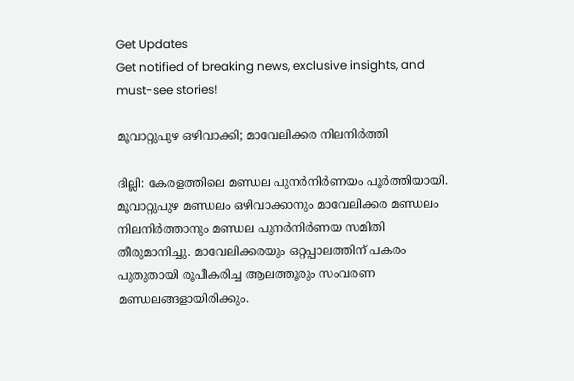Get Updates
Get notified of breaking news, exclusive insights, and must-see stories!

മൂവാറ്റുപുഴ ഒഴിവാക്കി; മാവേലിക്കര നിലനിര്‍ത്തി

ദില്ലി: കേരളത്തിലെ മണ്ഡല പുനര്‍നിര്‍ണയം പൂര്‍ത്തിയായി. മൂവാറ്റുപുഴ മണ്ഡലം ഒഴിവാക്കാനും മാവേലിക്കര മണ്ഡലം നിലനിര്‍ത്താനും മണ്ഡല പുനര്‍നിര്‍ണയ സമിതി തീരുമാനിച്ചു. മാവേലിക്കരയും ഒറ്റപ്പാലത്തിന് പകരം പുതുതായി രൂപീകരിച്ച ആലത്തൂരും സംവരണ മണ്ഡലങ്ങളായിരിക്കും.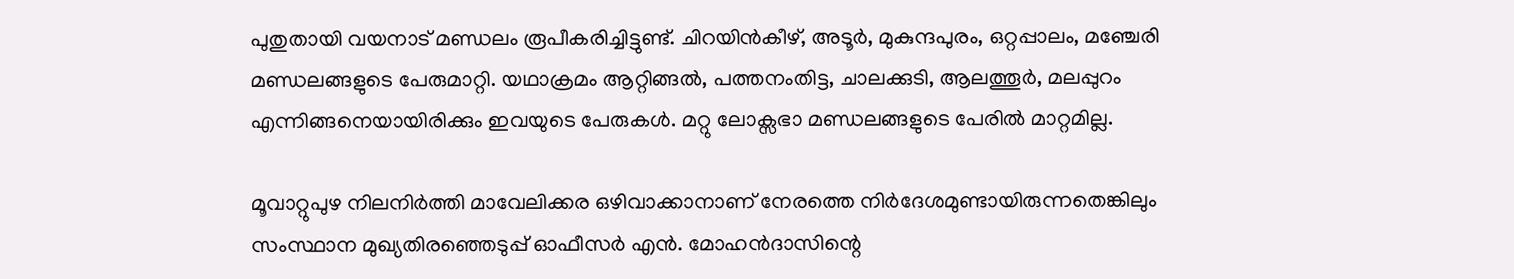പുതുതായി വയനാട് മണ്ഡലം രൂപീകരിച്ചിട്ടുണ്ട്. ചിറയിന്‍കീഴ്, അടൂര്‍, മുകുന്ദപുരം, ഒറ്റപ്പാലം, മഞ്ചേരി മണ്ഡലങ്ങളുടെ പേരുമാറ്റി. യഥാക്രമം ആറ്റിങ്ങല്‍, പത്തനംതിട്ട, ചാലക്കുടി, ആലത്തൂര്‍, മലപ്പുറം എന്നിങ്ങനെയായിരിക്കും ഇവയുടെ പേരുകള്‍. മറ്റു ലോക്സഭാ മണ്ഡലങ്ങളുടെ പേരില്‍ മാറ്റമില്ല.

മൂവാറ്റുപുഴ നിലനിര്‍ത്തി മാവേലിക്കര ഒഴിവാക്കാനാണ് നേരത്തെ നിര്‍ദേശമുണ്ടായിരുന്നതെങ്കിലും സംസ്ഥാന മുഖ്യതിരഞ്ഞെടുപ്പ് ഓഫീസര്‍ എന്‍. മോഹന്‍ദാസിന്റെ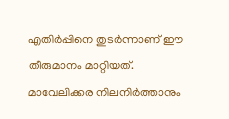എതിര്‍പ്പിനെ തുടര്‍ന്നാണ് ഈ തീരുമാനം മാറ്റിയത്. മാവേലിക്കര നിലനിര്‍ത്താനും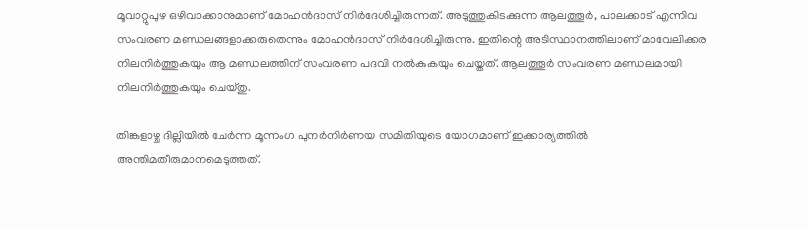മൂവാറ്റുപുഴ ഒഴിവാക്കാനുമാണ് മോഹന്‍ദാസ് നിര്‍ദേശിച്ചിരുന്നത്. അടുത്തുകിടക്കുന്ന ആലത്തൂര്‍, പാലക്കാട് എന്നിവ സംവരണ മണ്ഡലങ്ങളാക്കരുതെന്നും മോഹന്‍ദാസ് നിര്‍ദേശിച്ചിരുന്നു. ഇതിന്റെ അടിസ്ഥാനത്തിലാണ് മാവേലിക്കര നിലനിര്‍ത്തുകയും ആ മണ്ഡലത്തിന് സംവരണ പദവി നല്‍കുകയും ചെയ്തത്. ആലത്തൂര്‍ സംവരണ മണ്ഡലമായി നിലനിര്‍ത്തുകയും ചെയ്തു.

തിങ്കളാഴ്ച ദില്ലിയില്‍ ചേര്‍ന്ന മൂന്നംഗ പുനര്‍നിര്‍ണയ സമിതിയുടെ യോഗമാണ് ഇക്കാര്യത്തില്‍ അന്തിമതീരുമാനമെടുത്തത്.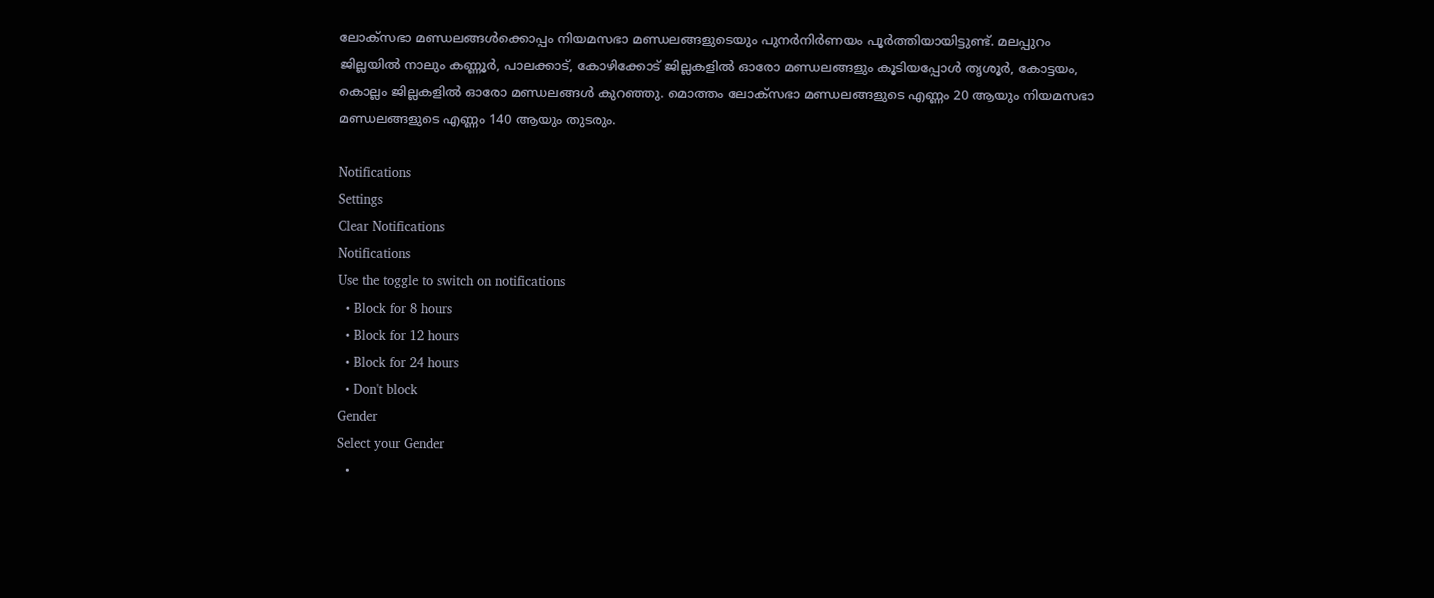ലോക്സഭാ മണ്ഡലങ്ങള്‍ക്കൊപ്പം നിയമസഭാ മണ്ഡലങ്ങളുടെയും പുനര്‍നിര്‍ണയം പൂര്‍ത്തിയായിട്ടുണ്ട്. മലപ്പുറം ജില്ലയില്‍ നാലും കണ്ണൂര്‍, പാലക്കാട്, കോഴിക്കോട് ജില്ലകളില്‍ ഓരോ മണ്ഡലങ്ങളും കൂടിയപ്പോള്‍ തൃശൂര്‍, കോട്ടയം, കൊല്ലം ജില്ലകളില്‍ ഓരോ മണ്ഡലങ്ങള്‍ കുറഞ്ഞു. മൊത്തം ലോക്സഭാ മണ്ഡലങ്ങളുടെ എണ്ണം 20 ആയും നിയമസഭാ മണ്ഡലങ്ങളുടെ എണ്ണം 140 ആയും തുടരും.

Notifications
Settings
Clear Notifications
Notifications
Use the toggle to switch on notifications
  • Block for 8 hours
  • Block for 12 hours
  • Block for 24 hours
  • Don't block
Gender
Select your Gender
  •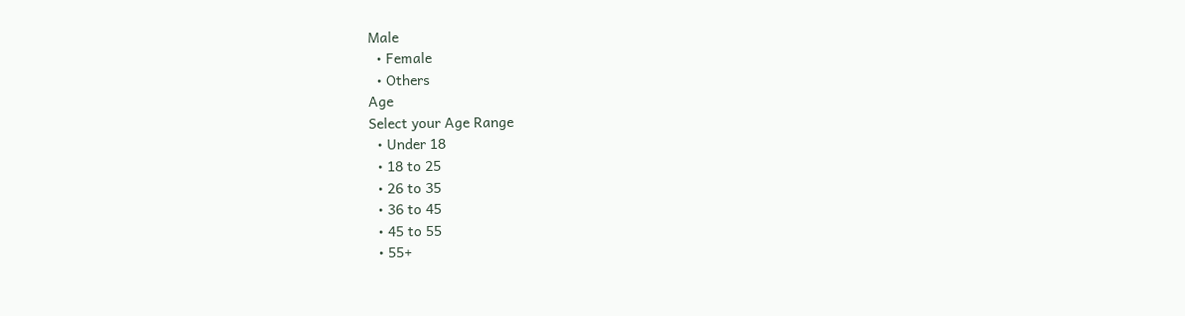Male
  • Female
  • Others
Age
Select your Age Range
  • Under 18
  • 18 to 25
  • 26 to 35
  • 36 to 45
  • 45 to 55
  • 55+